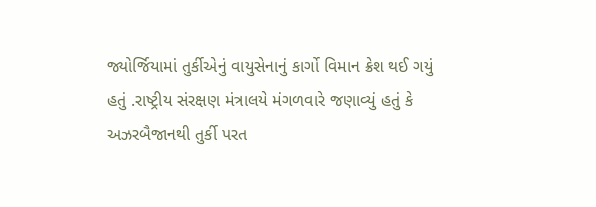જ્યોર્જિયામાં તુર્કીએનું વાયુસેનાનું કાર્ગો વિમાન ક્રેશ થઈ ગયું હતું .રાષ્ટ્રીય સંરક્ષણ મંત્રાલયે મંગળવારે જણાવ્યું હતું કે અઝરબૈજાનથી તુર્કી પરત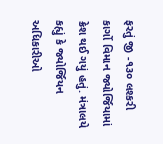ફરતું જી -૧૩૦ લશ્કરી કાર્ગો વિમાન જ્યોર્જિયામાં ક્રેશ થઈ ગયું હતું. મંત્રાલયે કહ્યું કે જ્યોર્જિયન અધિકારીઓ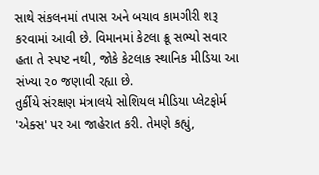સાથે સંકલનમાં તપાસ અને બચાવ કામગીરી શરૂ કરવામાં આવી છે. વિમાનમાં કેટલા ક્રૂ સભ્યો સવાર હતા તે સ્પષ્ટ નથી, જોકે કેટલાક સ્થાનિક મીડિયા આ સંખ્યા ૨૦ જણાવી રહ્યા છે.
તુર્કીયે સંરક્ષણ મંત્રાલયે સોશિયલ મીડિયા પ્લેટફોર્મ 'એક્સ' પર આ જાહેરાત કરી. તેમણે કહ્યું,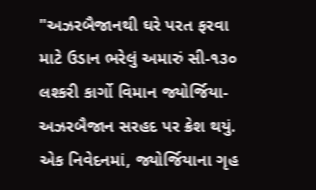"અઝરબૈજાનથી ઘરે પરત ફરવા માટે ઉડાન ભરેલું અમારું સી-૧૩૦ લશ્કરી કાર્ગો વિમાન જ્યોર્જિયા-અઝરબૈજાન સરહદ પર ક્રેશ થયું. એક નિવેદનમાં, જ્યોર્જિયાના ગૃહ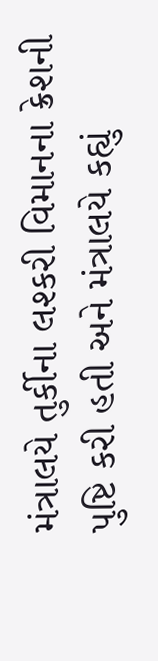મંત્રાલયે તુર્કીના લશ્કરી વિમાનના ક્રેશની પુષ્ટિ કરી હતી અને મંત્રાલયે કહ્યું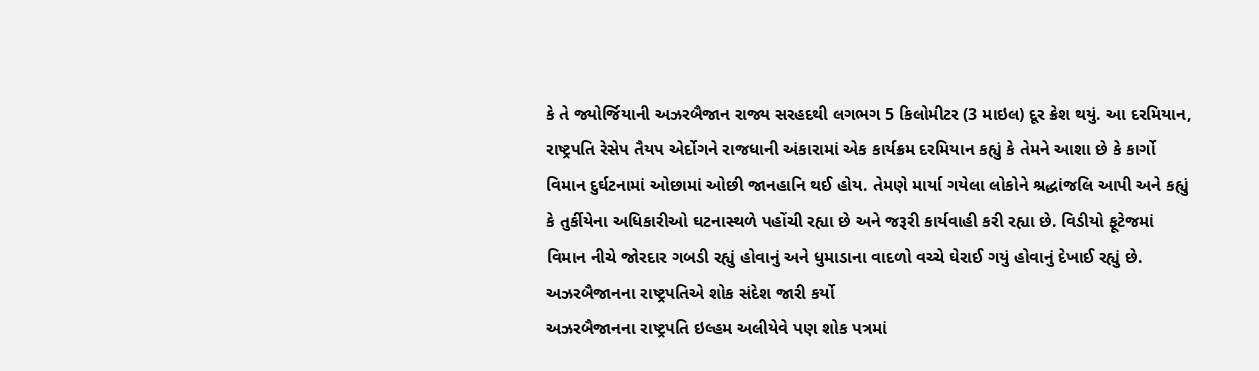કે તે જ્યોર્જિયાની અઝરબૈજાન રાજ્ય સરહદથી લગભગ 5 કિલોમીટર (3 માઇલ) દૂર ક્રેશ થયું. આ દરમિયાન, રાષ્ટ્રપતિ રેસેપ તૈયપ એર્દોગને રાજધાની અંકારામાં એક કાર્યક્રમ દરમિયાન કહ્યું કે તેમને આશા છે કે કાર્ગો વિમાન દુર્ઘટનામાં ઓછામાં ઓછી જાનહાનિ થઈ હોય. તેમણે માર્યા ગયેલા લોકોને શ્રદ્ધાંજલિ આપી અને કહ્યું કે તુર્કીયેના અધિકારીઓ ઘટનાસ્થળે પહોંચી રહ્યા છે અને જરૂરી કાર્યવાહી કરી રહ્યા છે. વિડીયો ફૂટેજમાં વિમાન નીચે જોરદાર ગબડી રહ્યું હોવાનું અને ધુમાડાના વાદળો વચ્ચે ઘેરાઈ ગયું હોવાનું દેખાઈ રહ્યું છે.
અઝરબૈજાનના રાષ્ટ્રપતિએ શોક સંદેશ જારી કર્યો
અઝરબૈજાનના રાષ્ટ્રપતિ ઇલ્હમ અલીયેવે પણ શોક પત્રમાં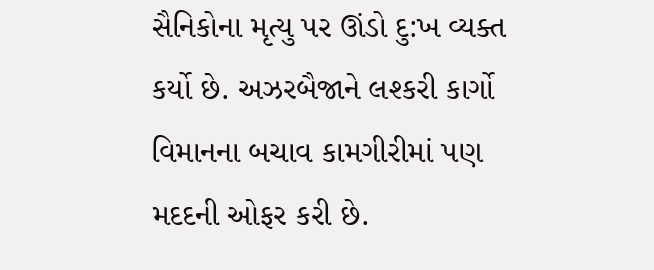સૈનિકોના મૃત્યુ પર ઊંડો દુ:ખ વ્યક્ત કર્યો છે. અઝરબૈજાને લશ્કરી કાર્ગો વિમાનના બચાવ કામગીરીમાં પણ મદદની ઓફર કરી છે.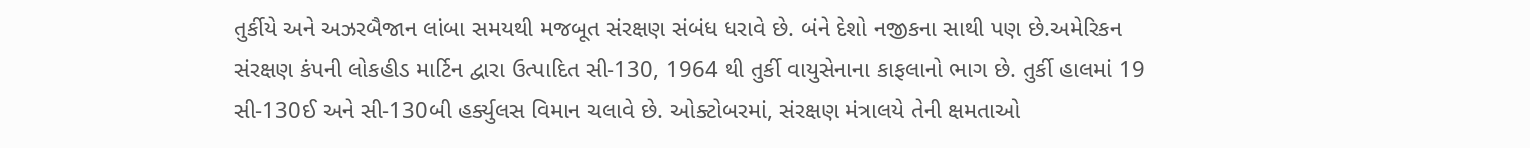તુર્કીયે અને અઝરબૈજાન લાંબા સમયથી મજબૂત સંરક્ષણ સંબંધ ધરાવે છે. બંને દેશો નજીકના સાથી પણ છે.અમેરિકન સંરક્ષણ કંપની લોકહીડ માર્ટિન દ્વારા ઉત્પાદિત સી-130, 1964 થી તુર્કી વાયુસેનાના કાફલાનો ભાગ છે. તુર્કી હાલમાં 19 સી-130ઈ અને સી-130બી હર્ક્યુલસ વિમાન ચલાવે છે. ઓક્ટોબરમાં, સંરક્ષણ મંત્રાલયે તેની ક્ષમતાઓ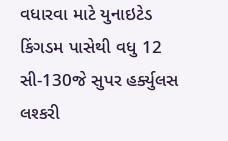વધારવા માટે યુનાઇટેડ કિંગડમ પાસેથી વધુ 12 સી-130જે સુપર હર્ક્યુલસ લશ્કરી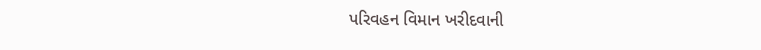પરિવહન વિમાન ખરીદવાની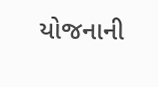યોજનાની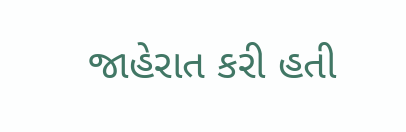જાહેરાત કરી હતી